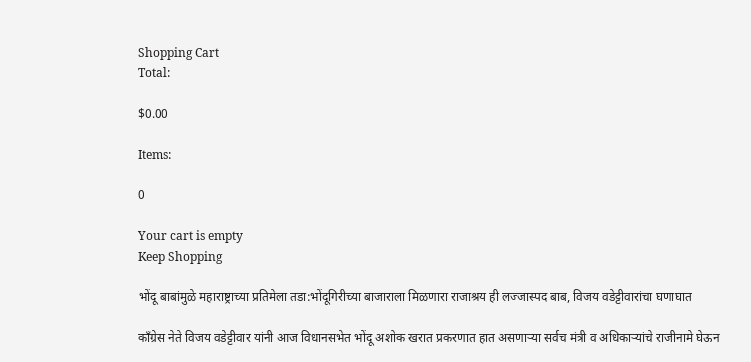Shopping Cart
Total:

$0.00

Items:

0

Your cart is empty
Keep Shopping

भोंदू बाबांमुळे महाराष्ट्राच्या प्रतिमेला तडा:भोंदूगिरीच्या बाजाराला मिळणारा राजाश्रय ही लज्जास्पद बाब, विजय वडेट्टीवारांचा घणाघात

काँग्रेस नेते विजय वडेट्टीवार यांनी आज विधानसभेत भोंदू अशोक खरात प्रकरणात हात असणाऱ्या सर्वच मंत्री व अधिकाऱ्यांचे राजीनामे घेऊन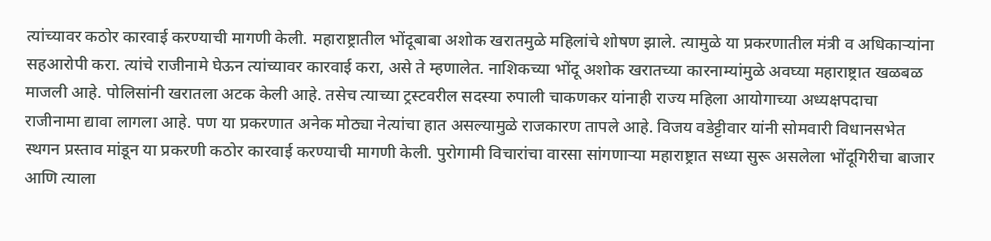त्यांच्यावर कठोर कारवाई करण्याची मागणी केली. महाराष्ट्रातील भोंदूबाबा अशोक खरातमुळे महिलांचे शोषण झाले. त्यामुळे या प्रकरणातील मंत्री व अधिकाऱ्यांना सहआरोपी करा. त्यांचे राजीनामे घेऊन त्यांच्यावर कारवाई करा, असे ते म्हणालेत. नाशिकच्या भोंदू अशोक खरातच्या कारनाम्यांमुळे अवघ्या महाराष्ट्रात खळबळ माजली आहे. पोलिसांनी खरातला अटक केली आहे. तसेच त्याच्या ट्रस्टवरील सदस्या रुपाली चाकणकर यांनाही राज्य महिला आयोगाच्या अध्यक्षपदाचा राजीनामा द्यावा लागला आहे. पण या प्रकरणात अनेक मोठ्या नेत्यांचा हात असल्यामुळे राजकारण तापले आहे. विजय वडेट्टीवार यांनी सोमवारी विधानसभेत स्थगन प्रस्ताव मांडून या प्रकरणी कठोर कारवाई करण्याची मागणी केली. पुरोगामी विचारांचा वारसा सांगणाऱ्या महाराष्ट्रात सध्या सुरू असलेला भोंदूगिरीचा बाजार आणि त्याला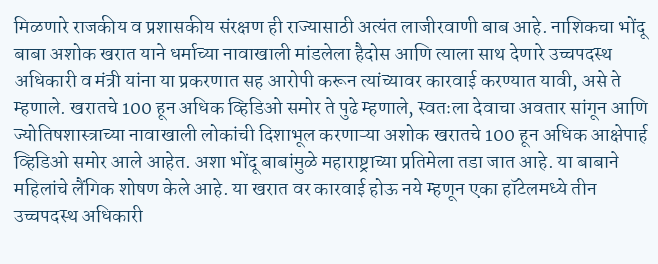मिळणारे राजकीय व प्रशासकीय संरक्षण ही राज्यासाठी अत्यंत लाजीरवाणी बाब आहे. नाशिकचा भोंदू बाबा अशोक खरात याने धर्माच्या नावाखाली मांडलेला हैदोस आणि त्याला साथ देणारे उच्चपदस्थ अधिकारी व मंत्री यांना या प्रकरणात सह आरोपी करून त्यांच्यावर कारवाई करण्यात यावी, असे ते म्हणाले. खरातचे 100 हून अधिक व्हिडिओ समोर ते पुढे म्हणाले, स्वतःला देवाचा अवतार सांगून आणि ज्योतिषशास्त्राच्या नावाखाली लोकांची दिशाभूल करणाऱ्या अशोक खरातचे 100 हून अधिक आक्षेपार्ह व्हिडिओ समोर आले आहेत. अशा भोंदू बाबांमुळे महाराष्ट्राच्या प्रतिमेला तडा जात आहे. या बाबाने महिलांचे लैंगिक शोषण केले आहे. या खरात वर कारवाई होऊ नये म्हणून एका हॉटेलमध्ये तीन उच्चपदस्थ अधिकारी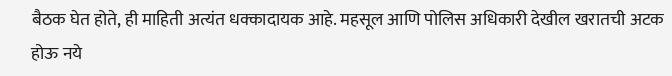बैठक घेत होते, ही माहिती अत्यंत धक्कादायक आहे. महसूल आणि पोलिस अधिकारी देखील खरातची अटक होऊ नये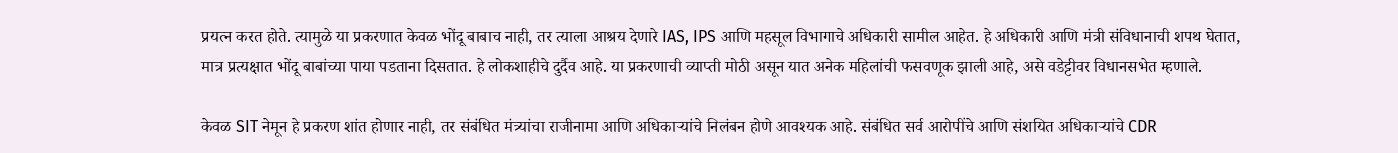प्रयत्न करत होते. त्यामुळे या प्रकरणात केवळ भोंदू बाबाच नाही, तर त्याला आश्रय देणारे IAS, IPS आणि महसूल विभागाचे अधिकारी सामील आहेत. हे अधिकारी आणि मंत्री संविधानाची शपथ घेतात, मात्र प्रत्यक्षात भोंदू बाबांच्या पाया पडताना दिसतात. हे लोकशाहीचे दुर्दैव आहे. या प्रकरणाची व्याप्ती मोठी असून यात अनेक महिलांची फसवणूक झाली आहे, असे वडेट्टीवर विधानसभेत म्हणाले.

केवळ SIT नेमून हे प्रकरण शांत होणार नाही, तर संबंधित मंत्र्यांचा राजीनामा आणि अधिकाऱ्यांचे निलंबन होणे आवश्यक आहे. संबंधित सर्व आरोपींचे आणि संशयित अधिकाऱ्यांचे CDR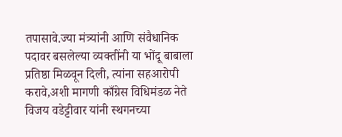तपासावे.ज्या मंत्र्यांनी आणि संवैधानिक पदावर बसलेल्या व्यक्तींनी या भोंदू बाबाला प्रतिष्ठा मिळवून दिली, त्यांना सहआरोपी करावे,अशी मागणी काँग्रेस विधिमंडळ नेते विजय वडेट्टीवार यांनी स्थगनच्या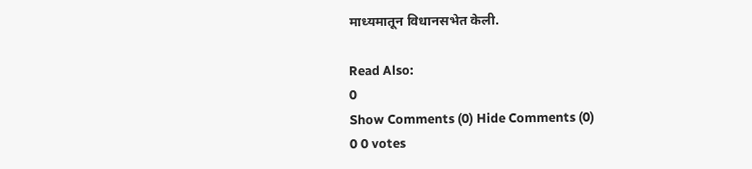माध्यमातून विधानसभेत केली.

Read Also:
0
Show Comments (0) Hide Comments (0)
0 0 votes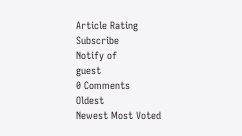Article Rating
Subscribe
Notify of
guest
0 Comments
Oldest
Newest Most Voted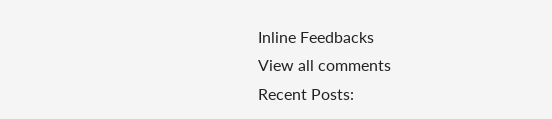Inline Feedbacks
View all comments
Recent Posts: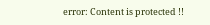error: Content is protected !!